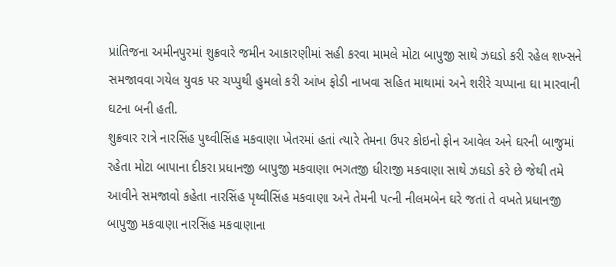પ્રાંતિજના અમીનપુરમાં શુક્રવારે જમીન આકારણીમાં સહી કરવા મામલે મોટા બાપુજી સાથે ઝઘડો કરી રહેલ શખ્સને સમજાવવા ગયેલ યુવક પર ચપ્પુથી હુમલો કરી આંખ ફોડી નાખવા સહિત માથામાં અને શરીરે ચપ્પાના ઘા મારવાની ઘટના બની હતી.
શુક્રવાર રાત્રે નારસિંહ પુથ્વીસિંહ મકવાણા ખેતરમાં હતાં ત્યારે તેમના ઉપર કોઇનો ફોન આવેલ અને ઘરની બાજુમાં રહેતા મોટા બાપાના દીકરા પ્રધાનજી બાપુજી મકવાણા ભગતજી ધીરાજી મકવાણા સાથે ઝઘડો કરે છે જેથી તમે આવીને સમજાવો કહેતા નારસિંહ પૃથ્વીસિંહ મકવાણા અને તેમની પત્ની નીલમબેન ઘરે જતાં તે વખતે પ્રધાનજી બાપુજી મકવાણા નારસિંહ મકવાણાના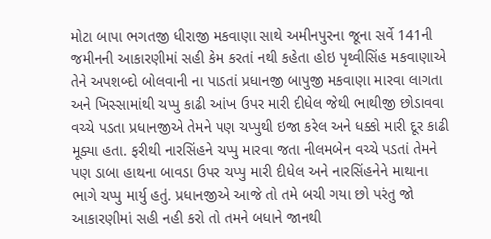મોટા બાપા ભગતજી ધીરાજી મકવાણા સાથે અમીનપુરના જૂના સર્વે 141ની જમીનની આકારણીમાં સહી કેમ કરતાં નથી કહેતા હોઇ પૃથ્વીસિંહ મકવાણાએ તેને અપશબ્દો બોલવાની ના પાડતાં પ્રધાનજી બાપુજી મકવાણા મારવા લાગતા અને ખિસ્સામાંથી ચપ્પુ કાઢી આંખ ઉપર મારી દીધેલ જેથી ભાથીજી છોડાવવા વચ્ચે પડતા પ્રધાનજીએ તેમને ૫ણ ચપ્પુથી ઇજા કરેલ અને ધક્કો મારી દૂર કાઢી મૂક્યા હતા. ફરીથી નારસિંહને ચપ્પુ મારવા જતા નીલમબેન વચ્ચે પડતાં તેમને પણ ડાબા હાથના બાવડા ઉપર ચપ્પુ મારી દીધેલ અને નારસિંહનેને માથાના ભાગે ચપ્પુ માર્યુ હતું. પ્રધાનજીએ આજે તો તમે બચી ગયા છો પરંતુ જો આકારણીમાં સહી નહી કરો તો તમને બધાને જાનથી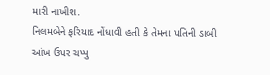મારી નાખીશ.
નિલમબેને ફરિયાદ નોંધાવી હતી કે તેમના પતિની ડાબી આંખ ઉપર ચપ્પુ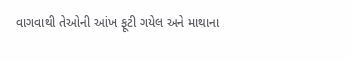વાગવાથી તેઓની આંખ ફૂટી ગયેલ અને માથાના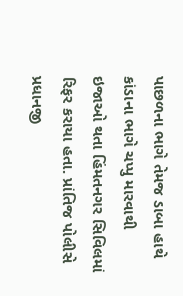પાછળના ભાગે તેમજ ડાબા હાથે કાંડાના ભાગે ચપ્પુ મારવાથી ઇજાઓ થતા હિંમતનગર સિવિલમાં રિફર કરાયા હતા. પ્રાંતિજ પોલીસે પ્રધાનજી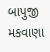બાપુજી મકવાણા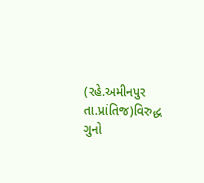(રહે.અમીનપુર તા.પ્રાંતિજ)વિરુદ્ધ ગુનો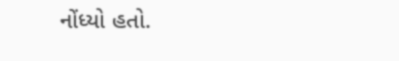નોંધ્યો હતો.